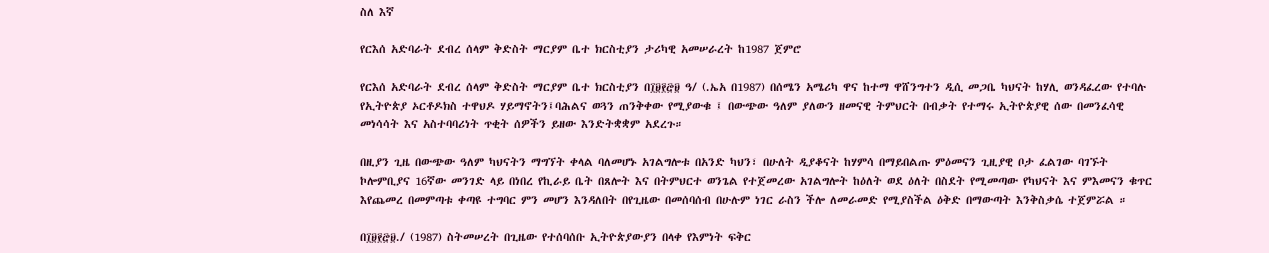ስለ እኛ

የርእሰ አድባራት ደብረ ሰላም ቅድስት ማርያም ቤተ ክርስቲያን ታሪካዊ አመሠራረት ከ1987 ጀምሮ

የርእሰ አድባራት ደብረ ሰላም ቅድስት ማርያም ቤተ ክርስቲያን በ፲፱፻፸፱ ዓ/ (.ኤአ በ1987) በሰሜን አሜሪካ ዋና ከተማ ዋሸንግተን ዲሲ መጋቤ ካህናት ከሃሊ ወንዳፈረው የተባሉ የኢትዮጵያ ኦርቶዶክስ ተዋህዶ ሃይማኖትን፤ባሕልና ወጓን ጠንቅቀው የሚያውቁ ፤ በውጭው ዓለም ያለውን ዘመናዊ ትምህርት በብቃት የተማሩ ኢትዮጵያዊ ሰው በመንፈሳዊ መነሳሳት እና አስተባባሪነት ጥቂት ሰዎችን ይዘው እንድትቋቋም አደረጉ።

በዚያን ጊዜ በውጭው ዓለም ካህናትን ማግኘት ቀላል ባለመሆኑ አገልግሎቱ በአንድ ካህን፣ በሁለት ዲያቆናት ከሃምሳ በማይበልጡ ምዕመናን ጊዚያዊ ቦታ ፈልገው ባገኙት ኮሎምቢያና 16ኛው መንገድ ላይ በነበረ የኪራይ ቤት በጸሎት እና በትምህርተ ወንጌል የተጀመረው አገልግሎት ከዕለት ወደ ዕለት በስደት የሚመጣው የካህናት እና ምእመናን ቁጥር እየጨመረ በመምጣቱ ቀጣዩ ተግባር ምን መሆን እንዳለበት በየጊዜው በመሰባሰብ በሁሉም ነገር ራስን ችሎ ለመራመድ የሚያስችል ዕቅድ በማውጣት እንቅስቃሴ ተጀምሯል ።

በ፲፱፻፸፱./ (1987) ስትመሠረት በጊዜው የተሰባሰቡ ኢትዮጵያውያን በላቀ የእምነት ፍቅር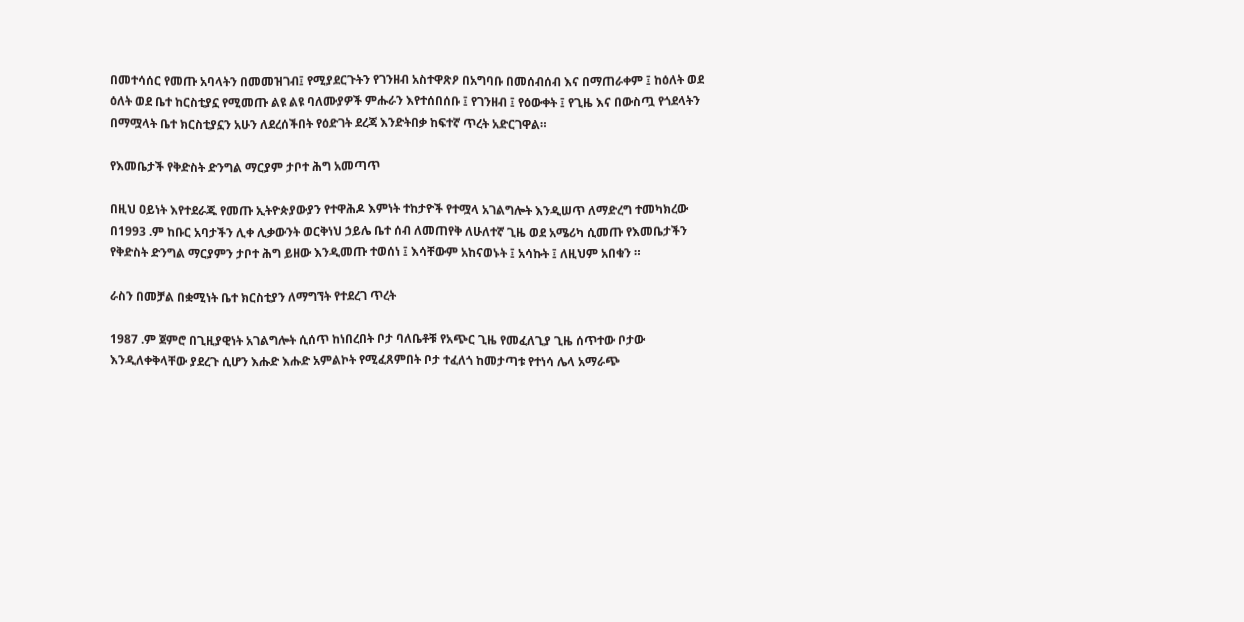በመተሳሰር የመጡ አባላትን በመመዝገብ፤ የሚያደርጉትን የገንዘብ አስተዋጽዖ በአግባቡ በመሰብሰብ እና በማጠራቀም ፤ ከዕለት ወደ ዕለት ወደ ቤተ ከርስቲያኗ የሚመጡ ልዩ ልዩ ባለሙያዎች ምሑራን እየተሰበሰቡ ፤ የገንዘብ ፤ የዕውቀት ፤ የጊዜ እና በውስጧ የጎደላትን በማሟላት ቤተ ክርስቲያኗን አሁን ለደረሰችበት የዕድገት ደረጃ እንድትበቃ ከፍተኛ ጥረት አድርገዋል።

የእመቤታች የቅድስት ድንግል ማርያም ታቦተ ሕግ አመጣጥ

በዚህ ዐይነት እየተደራጁ የመጡ ኢትዮጵያውያን የተዋሕዶ እምነት ተከታዮች የተሟላ አገልግሎት እንዲሠጥ ለማድረግ ተመካክረው በ1993 .ም ከቡር አባታችን ሊቀ ሊቃውንት ወርቅነህ ኃይሌ ቤተ ሰብ ለመጠየቅ ለሁለተኛ ጊዜ ወደ አሜሪካ ሲመጡ የእመቤታችን የቅድስት ድንግል ማርያምን ታቦተ ሕግ ይዘው እንዲመጡ ተወሰነ ፤ እሳቸውም አከናወኑት ፤ አሳኩት ፤ ለዚህም አበቁን ።

ራስን በመቻል በቋሚነት ቤተ ክርስቲያን ለማግኘት የተደረገ ጥረት

1987 .ም ጀምሮ በጊዚያዊነት አገልግሎት ሲሰጥ ከነበረበት ቦታ ባለቤቶቹ የአጭር ጊዜ የመፈለጊያ ጊዜ ሰጥተው ቦታው እንዲለቀቅላቸው ያደረጉ ሲሆን እሑድ እሑድ አምልኮት የሚፈጸምበት ቦታ ተፈለጎ ከመታጣቱ የተነሳ ሌላ አማራጭ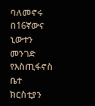ባለመኖሩ በ16ኛውና ኒውተን መንገድ የእስጢፋኖስ ቤተ ክርስቲያን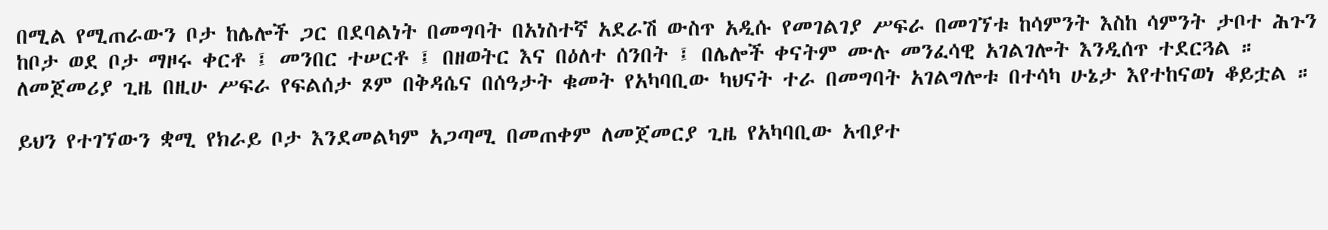በሚል የሚጠራውን ቦታ ከሌሎች ጋር በደባልነት በመግባት በአነስተኛ አደራሽ ውስጥ አዲሱ የመገልገያ ሥፍራ በመገኘቱ ከሳምንት እስከ ሳምንት ታቦተ ሕጉን ከቦታ ወደ ቦታ ማዞሩ ቀርቶ ፤ መንበር ተሠርቶ ፤ በዘወትር እና በዕለተ ሰንበት ፤ በሌሎች ቀናትም ሙሉ መንፈሳዊ አገልገሎት እንዲሰጥ ተደርጓል ። ለመጀመሪያ ጊዜ በዚሁ ሥፍራ የፍልሰታ ጾም በቅዳሴና በሰዓታት ቁመት የአካባቢው ካህናት ተራ በመግባት አገልግሎቱ በተሳካ ሁኔታ እየተከናወነ ቆይቷል ።

ይህን የተገኘውን ቋሚ የክራይ ቦታ እንደመልካም አጋጣሚ በመጠቀም ለመጀመርያ ጊዜ የአካባቢው አብያተ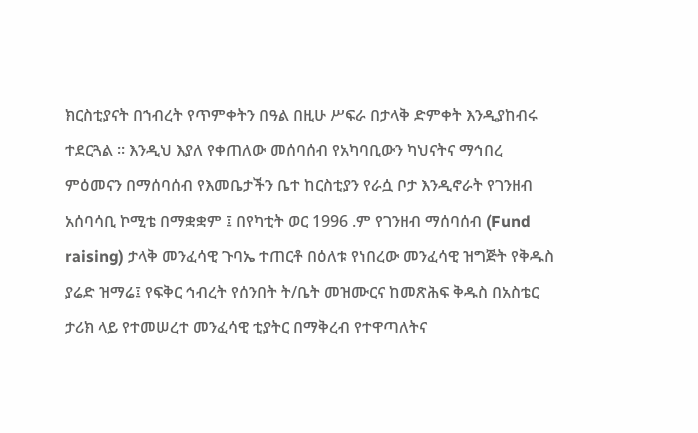ክርስቲያናት በኀብረት የጥምቀትን በዓል በዚሁ ሥፍራ በታላቅ ድምቀት እንዲያከብሩ ተደርጓል ። እንዲህ እያለ የቀጠለው መሰባሰብ የአካባቢውን ካህናትና ማኅበረ ምዕመናን በማሰባሰብ የእመቤታችን ቤተ ከርስቲያን የራሷ ቦታ እንዲኖራት የገንዘብ አሰባሳቢ ኮሚቴ በማቋቋም ፤ በየካቲት ወር 1996 .ም የገንዘብ ማሰባሰብ (Fund raising) ታላቅ መንፈሳዊ ጉባኤ ተጠርቶ በዕለቱ የነበረው መንፈሳዊ ዝግጅት የቅዱስ ያሬድ ዝማሬ፤ የፍቅር ኅብረት የሰንበት ት/ቤት መዝሙርና ከመጽሕፍ ቅዱስ በአስቴር ታሪክ ላይ የተመሠረተ መንፈሳዊ ቲያትር በማቅረብ የተዋጣለትና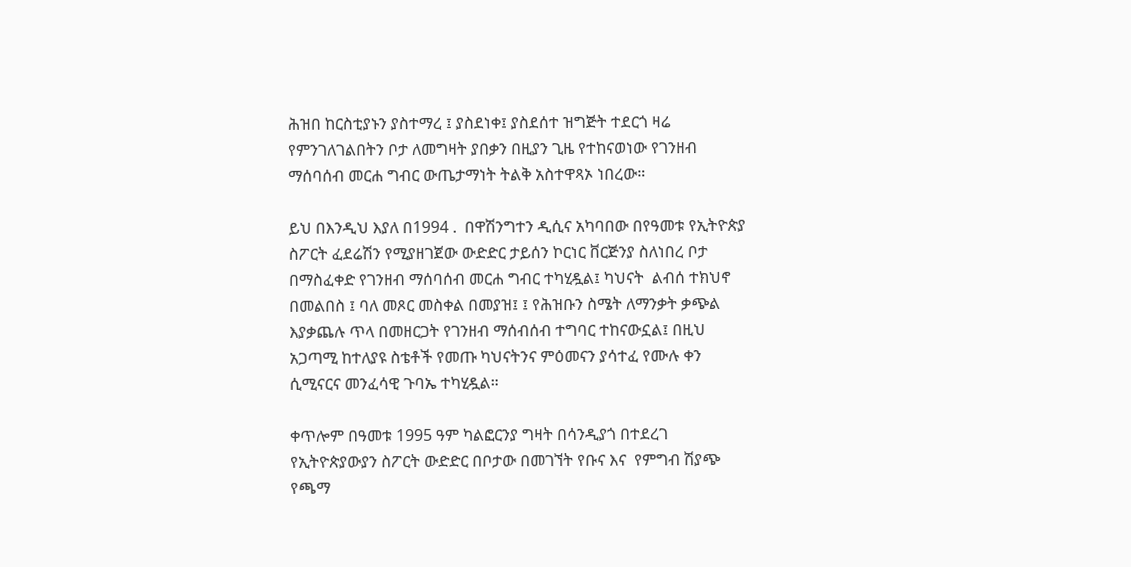ሕዝበ ከርስቲያኑን ያስተማረ ፤ ያስደነቀ፤ ያስደሰተ ዝግጅት ተደርጎ ዛሬ የምንገለገልበትን ቦታ ለመግዛት ያበቃን በዚያን ጊዜ የተከናወነው የገንዘብ ማሰባሰብ መርሐ ግብር ውጤታማነት ትልቅ አስተዋጻኦ ነበረው።

ይህ በእንዲህ እያለ በ1994 .  በዋሽንግተን ዲሲና አካባበው በየዓመቱ የኢትዮጵያ ስፖርት ፈደሬሽን የሚያዘገጀው ውድድር ታይሰን ኮርነር ቨርጅንያ ስለነበረ ቦታ በማስፈቀድ የገንዘብ ማሰባሰብ መርሐ ግብር ተካሂዷል፤ ካህናት  ልብሰ ተክህኖ በመልበስ ፤ ባለ መጾር መስቀል በመያዝ፤ ፤ የሕዝቡን ስሜት ለማንቃት ቃጭል እያቃጨሉ ጥላ በመዘርጋት የገንዘብ ማሰብሰብ ተግባር ተከናውኗል፤ በዚህ አጋጣሚ ከተለያዩ ስቴቶች የመጡ ካህናትንና ምዕመናን ያሳተፈ የሙሉ ቀን ሲሚናርና መንፈሳዊ ጉባኤ ተካሂዷል።

ቀጥሎም በዓመቱ 1995 ዓም ካልፎርንያ ግዛት በሳንዲያጎ በተደረገ የኢትዮጵያውያን ስፖርት ውድድር በቦታው በመገኘት የቡና እና  የምግብ ሽያጭ የጫማ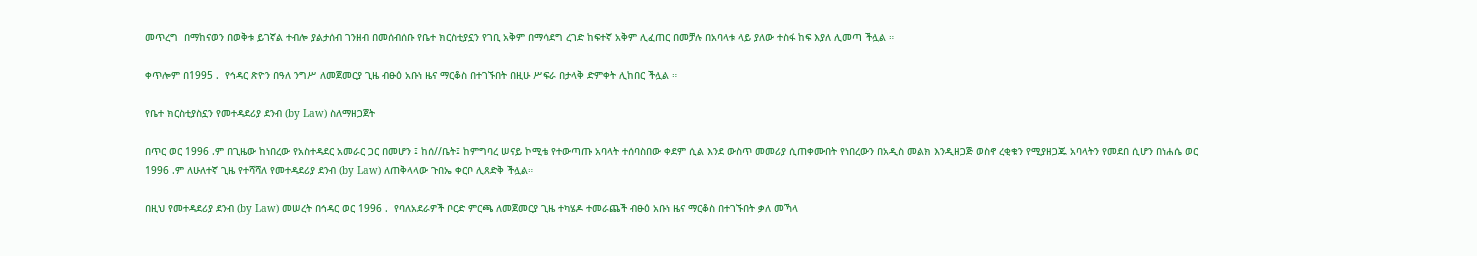መጥረግ  በማከናወን በወቅቱ ይገኛል ተብሎ ያልታሰብ ገንዘብ በመሰብሰቡ የቤተ ክርስቲያኗን የገቢ አቅም በማሳደግ ረገድ ከፍተኛ አቅም ሊፈጠር በመቻሉ በአባላቱ ላይ ያለው ተስፋ ከፍ እያለ ሊመጣ ችሏል ።

ቀጥሎም በ1995 .  የኅዳር ጽዮን በዓለ ንግሥ ለመጀመርያ ጊዜ ብፁዕ አቡነ ዜና ማርቆስ በተገኙበት በዚሁ ሥፍራ በታላቅ ድምቀት ሊከበር ችሏል ።

የቤተ ክርስቲያስኗን የመተዳደሪያ ደንብ (by Law) ስለማዘጋጀት

በጥር ወር 1996 .ም በጊዜው ከነበረው የአስተዳደር አመራር ጋር በመሆን ፤ ከሰ//ቤት፤ ከምግባረ ሠናይ ኮሚቴ የተውጣጡ አባላት ተሰባስበው ቀደም ሲል እንደ ውስጥ መመሪያ ሲጠቀሙበት የነበረውን በአዲስ መልክ እንዲዘጋጅ ወስኖ ረቂቁን የሚያዘጋጁ አባላትን የመደበ ሲሆን በነሐሴ ወር 1996 .ም ለሁለተኛ ጊዜ የተሻሻለ የመተዳደሪያ ደንብ (by Law) ለጠቅላላው ጉበኤ ቀርቦ ሊጸድቅ ችሏል።

በዚህ የመተዳደሪያ ደንብ (by Law) መሠረት በኅዳር ወር 1996 .  የባለአደራዎች ቦርድ ምርጫ ለመጀመርያ ጊዜ ተካሄዶ ተመራጨች ብፁዕ አቡነ ዜና ማርቆስ በተገኙበት ቃለ መኻላ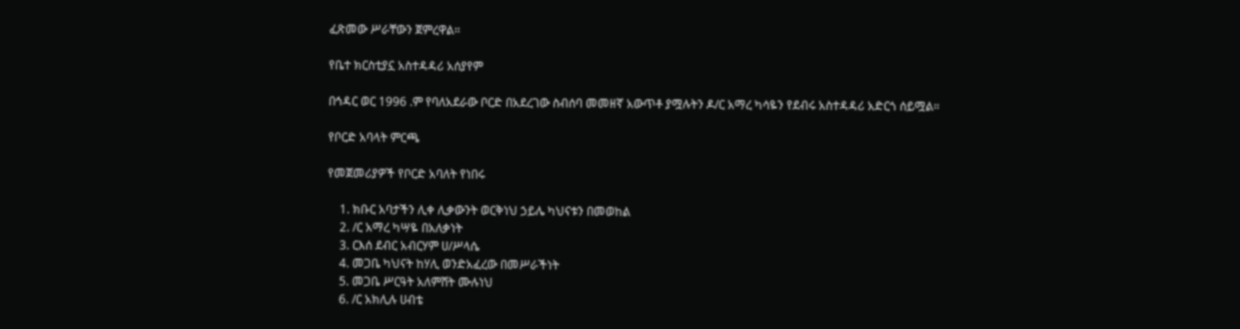ፈጽመው ሥራቸውን ጀምረዋል።

የቤተ ክርስቲያኗ አስተዳዳሪ አሰያየም

በኅዳር ወር 1996 .ም የባለአደራው ቦርድ በአደረገው ስብሰባ መመዘኛ አውጥቶ ያሟሉትን ዶ/ር አማረ ካሳዬን የደብሩ አስተዳዳሪ አድርጎ ሰይሟል።

የቦርድ አባላት ምርጫ

የመጀመሪያዎች የቦርድ አባለት የነበሩ

    1. ክቡር አባታችን ሊቀ ሊቃውንት ወርቅነህ ኃይሌ ካህናቱን በመወከል
    2. /ር አማረ ካሣዬ በአለቃነት
    3. ርእሰ ደብር አብርሃም ሀ/ሥላሴ
    4. መጋቤ ካህናት ከሃሊ ወንድአፈረው በመሥራችነት
    5. መጋቤ ሥርዓት አለምሸት ሙሉነህ
    6. /ር አክሊሉ ሀብቴ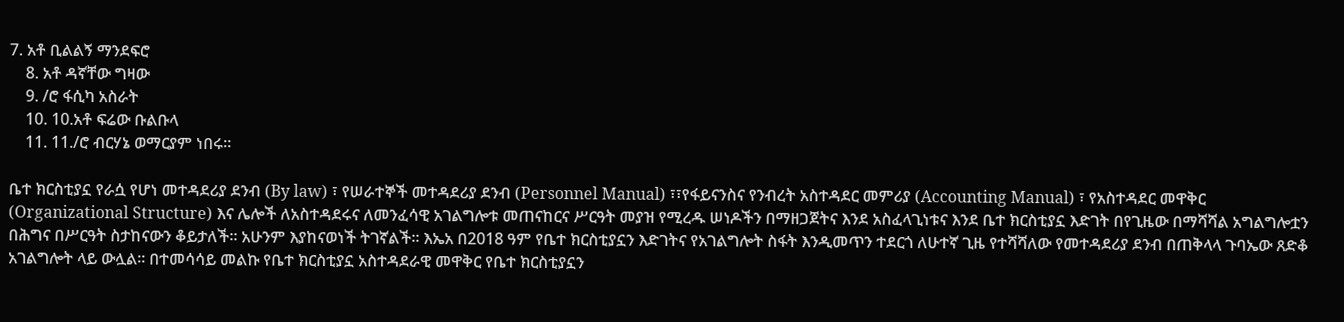7. አቶ ቢልልኝ ማንደፍሮ
    8. አቶ ዳኛቸው ግዛው
    9. /ሮ ፋሲካ አስራት
    10. 10.አቶ ፍሬው ቡልቡላ
    11. 11./ሮ ብርሃኔ ወማርያም ነበሩ።

ቤተ ክርስቲያኗ የራሷ የሆነ መተዳደሪያ ደንብ (By law) ፣ የሠራተኞች መተዳደሪያ ደንብ (Personnel Manual) ፣፣የፋይናንስና የንብረት አስተዳደር መምሪያ (Accounting Manual) ፣ የአስተዳደር መዋቅር (Organizational Structure) እና ሌሎች ለአስተዳደሩና ለመንፈሳዊ አገልግሎቱ መጠናከርና ሥርዓት መያዝ የሚረዱ ሠነዶችን በማዘጋጀትና እንደ አስፈላጊነቱና እንደ ቤተ ክርስቲያኗ እድገት በየጊዜው በማሻሻል አግልግሎቷን በሕግና በሥርዓት ስታከናውን ቆይታለች። አሁንም እያከናወነች ትገኛልች። እኤአ በ2018 ዓም የቤተ ክርስቲያኗን እድገትና የአገልግሎት ስፋት እንዲመጥን ተደርጎ ለሁተኛ ጊዜ የተሻሻለው የመተዳደሪያ ደንብ በጠቅላላ ጉባኤው ጸድቆ አገልግሎት ላይ ውሏል። በተመሳሳይ መልኩ የቤተ ክርስቲያኗ አስተዳደራዊ መዋቅር የቤተ ክርስቲያኗን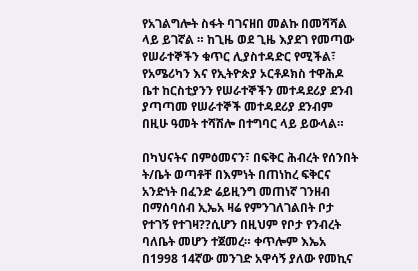የአገልግሎት ስፋት ባገናዘበ መልኩ በመሻሻል ላይ ይገኛል ። ከጊዜ ወደ ጊዜ እያደገ የመጣው የሠራተኞችን ቁጥር ሊያስተዳድር የሚችል፣ የአሜሪካን እና የኢትዮጵያ ኦርቶዶክስ ተዋሕዶ ቤተ ከርስቲያንን የሠራተኞችን መተዳደሪያ ደንብ ያጣጣመ የሠራተኞች መተዳደሪያ ደንብም በዚሁ ዓመት ተሻሽሎ በተግባር ላይ ይውላል።

በካህናትና በምዕመናን፣ በፍቅር ሕብረት የሰንበት ት/ቤት ወጣቶቸ በእምነት በጠነከረ ፍቅርና አንድነት በፈንድ ሬይዚንግ መጠነኛ ገንዘብ በማሰባሰብ ኢኤአ ዛሬ የምንገለገልበት ቦታ የተገኝ የተገዛ??ሲሆን በዚህም የቦታ የንብረት ባለቤት መሆን ተጀመረ። ቀጥሎም እኤአ በ1998 14ኛው መንገድ አዋሳኝ ያለው የመኪና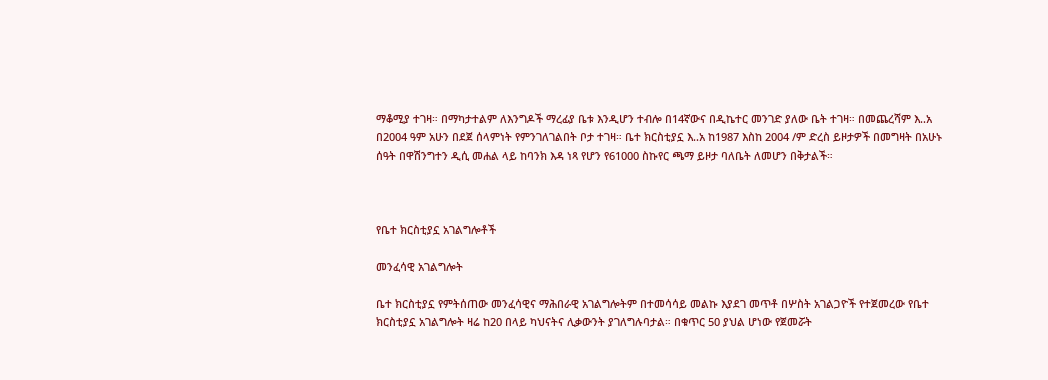ማቆሚያ ተገዛ። በማካታተልም ለእንግዶች ማረፊያ ቤቱ እንዲሆን ተብሎ በ14ኛውና በዲኬተር መንገድ ያለው ቤት ተገዛ። በመጨረሻም እ..አ በ2004 ዓም አሁን በደጀ ሰላምነት የምንገለገልበት ቦታ ተገዛ። ቤተ ክርስቲያኗ እ..አ ከ1987 እስከ 2004 /ም ድረስ ይዞታዎች በመግዛት በአሁኑ ሰዓት በዋሽንግተን ዲሲ መሐል ላይ ከባንክ እዳ ነጻ የሆን የ61000 ስኩየር ጫማ ይዞታ ባለቤት ለመሆን በቅታልች።



የቤተ ክርስቲያኗ አገልግሎቶች

መንፈሳዊ አገልግሎት

ቤተ ክርስቲያኗ የምትሰጠው መንፈሳዊና ማሕበራዊ አገልግሎትም በተመሳሳይ መልኩ እያደገ መጥቶ በሦስት አገልጋዮች የተጀመረው የቤተ ክርስቲያኗ አገልግሎት ዛሬ ከ20 በላይ ካህናትና ሊቃውንት ያገለግሉባታል። በቁጥር 50 ያህል ሆነው የጀመሯት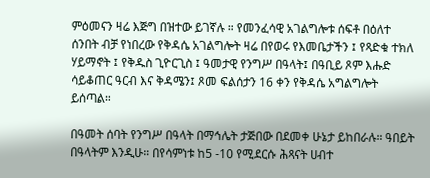ምዕመናን ዛሬ እጅግ በዝተው ይገኛሉ ። የመንፈሳዊ አገልግሎቱ ሰፍቶ በዕለተ ሰንበት ብቻ የነበረው የቅዳሴ አገልግሎት ዛሬ በየወሩ የእመቤታችን ፤ የጻድቁ ተክለ ሃይማኖት ፤ የቅዱስ ጊዮርጊስ ፤ ዓመታዊ የንግሥ በዓላት፤ በዓቢይ ጾም እሑድ ሳይቆጠር ዓርብ እና ቅዳሜን፤ ጾመ ፍልሰታን 16 ቀን የቅዳሴ አግልግሎት ይሰጣል።

በዓመት ሰባት የንግሥ በዓላት በማኅሌት ታጅበው በደመቀ ሁኔታ ይከበራሉ። ዓበይት በዓላትም እንዲሁ። በየሳምነቱ ከ5 -10 የሚደርሱ ሕጻናት ሀብተ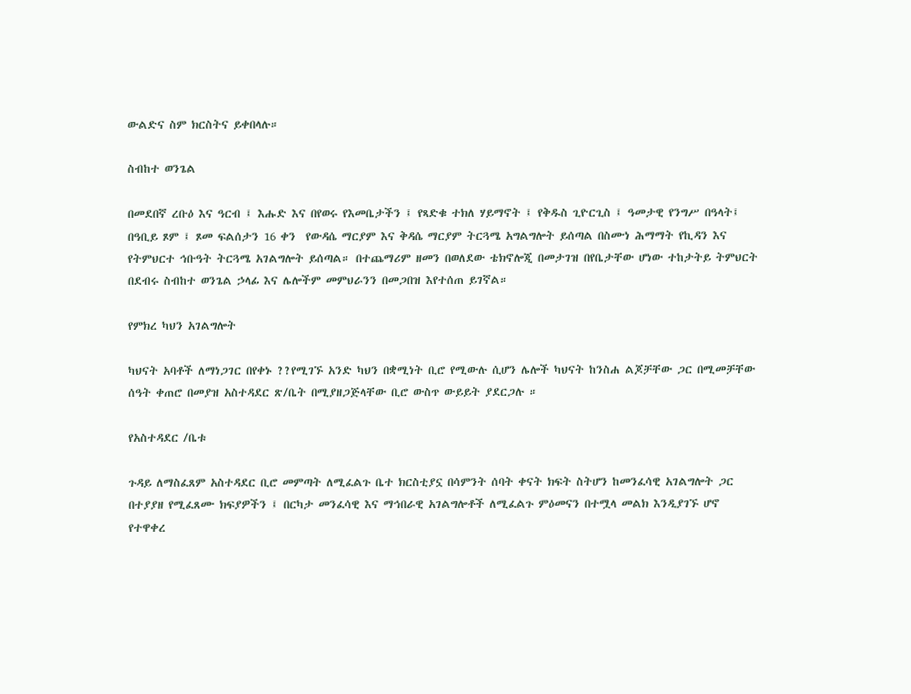ውልድና ስም ክርስትና ይቀበላሉ።

ስብከተ ወንጌል

በመደበኛ ረቡዕ እና ዓርብ ፤ እሑድ እና በየወሩ የእመቤታችን ፤ የጻድቁ ተክለ ሃይማኖት ፤ የቅዱስ ጊዮርጊስ ፤ ዓመታዊ የንግሥ በዓላት፤ በዓቢይ ጾም ፤ ጾመ ፍልሰታን 16 ቀን  የውዳሴ ማርያም እና ቅዳሴ ማርያም ትርጓሜ አግልግሎት ይሰጣል በስሙነ ሕማማት የኪዳን እና የትምህርተ ኅቡዓት ትርጓሜ አገልግሎት ይሰጣል። በተጨማሪም ዘመን በወለደው ቴክኖሎጂ በመታገዝ በየቤታቸው ሆነው ተከታትይ ትምህርት በደብሩ ስብከተ ወንጌል ኃላፊ እና ሌሎችም መምህራንን በመጋበዝ እየተሰጠ ይገኛል።

የምክረ ካህን አገልግሎት

ካህናት አባቶች ለማነጋገር በየቀኑ ??የሚገኙ አንድ ካህን በቋሚነት ቢሮ የሚውሉ ሲሆን ሌሎች ካህናት ከንስሐ ልጆቻቸው ጋር በሚመቻቸው ሰዓት ቀጠሮ በመያዝ አስተዳደር ጽ/ቤት በሚያዘጋጅላቸው ቢሮ ውስጥ ውይይት ያደርጋሉ ።

የአስተዳደር /ቤቱ

ጉዳይ ለማስፈጸም አስተዳደር ቢሮ መምጣት ለሚፈልጉ ቤተ ክርስቲያኗ በሳምንት ሰባት ቀናት ክፍት ስትሆን ከመንፈሳዊ አገልግሎት ጋር በተያያዘ የሚፈጸሙ ክፍያዎችን ፤ በርካታ መንፈሳዊ እና ማኅበራዊ አገልግሎቶች ለሚፈልጉ ምዕመናን በተሟላ መልክ እንዲያገኙ ሆኖ የተዋቀረ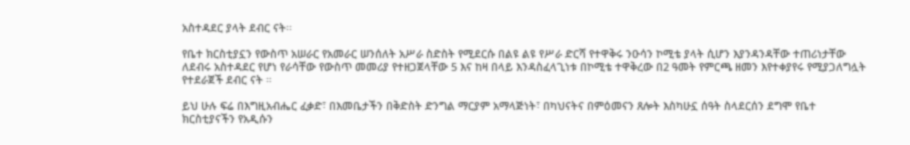አስተዳደር ያላት ደብር ናት፡፡

የቤተ ክርስቲያኗን የውስጥ አሠራር የአመራር ሠንሰለት አሥራ ስድስት የሚደርሱ በልዩ ልዩ የሥራ ድርሻ የተዋቅሩ ንዑሳን ኮሚቴ ያላት ሲሆን እያንዳንዳቸው ተጠሪነታቸው ለደብሩ አስተዳደር የሆነ የራሳቸው የውስጥ መመሪያ የተዘጋጀላቸው 5 እና ከዛ በላይ እንዳስፈላጊነቱ በኮሚቴ ተዋቅረው በ2 ዓመት የምርጫ ዘመን እየተቀያየሩ የሚያጋለግሏት የተደራጀች ደብር ናት ።

ይህ ሁሉ ፍሬ በእግዚአብሔር ፈቃድ፣ በእመቤታችን በቅድስት ድንግል ማርያም አማላጅነት፣ በካህናትና በምዕመናን ጸሎት እስካሁኗ ሰዓት ስላደርሰን ደግሞ የቤተ ክርስቲያናችን የአዲሱን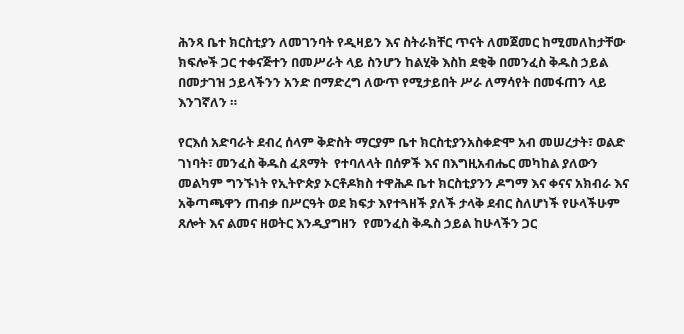ሕንጻ ቤተ ክርስቲያን ለመገንባት የዲዛይን እና ስትራክቸር ጥናት ለመጀመር ከሚመለከታቸው ክፍሎች ጋር ተቀናጅተን በመሥራት ላይ ስንሆን ከልሂቅ እስከ ደቂቅ በመንፈስ ቅዱስ ኃይል በመታገዝ ኃይላችንን አንድ በማድረግ ለውጥ የሚታይበት ሥራ ለማሳየት በመፋጠን ላይ እንገኛለን ።

የርእሰ አድባራት ደብረ ሰላም ቅድስት ማርያም ቤተ ክርስቲያንአስቀድሞ አብ መሠረታት፣ ወልድ ገነባት፣ መንፈስ ቅዱስ ፈጸማት  የተባለላት በሰዎች እና በእግዚአብሔር መካከል ያለውን መልካም ግንኙነት የኢትዮጵያ ኦርቶዶክስ ተዋሕዶ ቤተ ክርስቲያንን ዶግማ እና ቀናና አክብራ እና አቅጣጫዋን ጠብቃ በሥርዓት ወደ ክፍታ እየተጓዘች ያለች ታላቅ ደብር ስለሆነች የሁላችሁም ጸሎት እና ልመና ዘወትር እንዲያግዘን  የመንፈስ ቅዱስ ኃይል ከሁላችን ጋር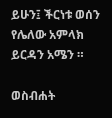ይሁን፤ ችርነቱ ወሰን የሌለው አምላክ ይርዳን አሜን ።

ወስብሐት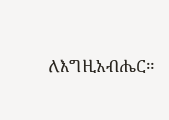ለእግዚአብሔር።